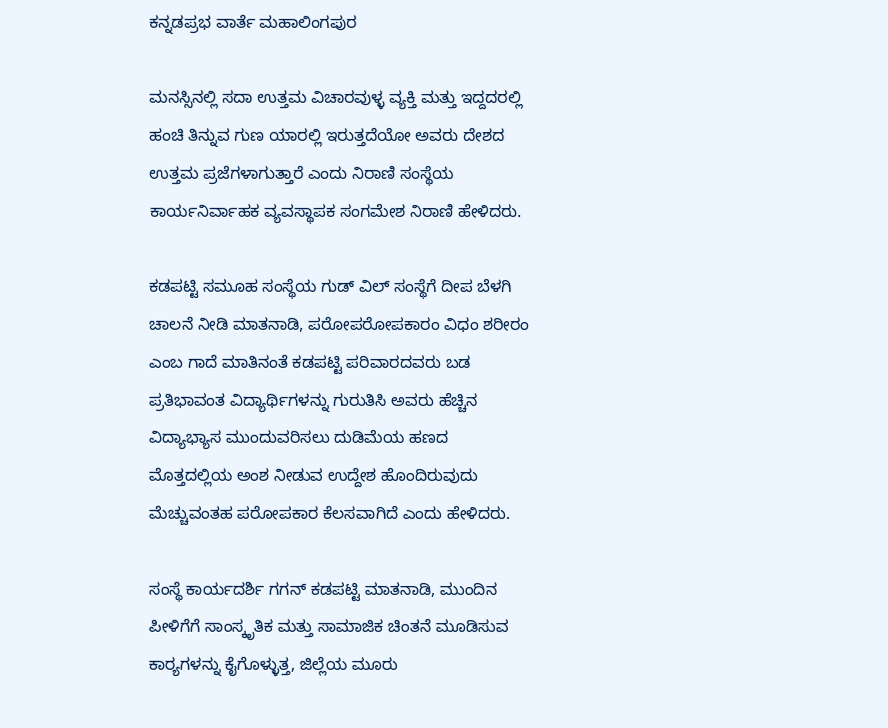ಕನ್ನಡಪ್ರಭ ವಾರ್ತೆ ಮಹಾಲಿಂಗಪುರ

ಮನಸ್ಸಿನಲ್ಲಿ ಸದಾ ಉತ್ತಮ ವಿಚಾರವುಳ್ಳ ವ್ಯಕ್ತಿ ಮತ್ತು ಇದ್ದದರಲ್ಲಿ ಹಂಚಿ ತಿನ್ನುವ ಗುಣ ಯಾರಲ್ಲಿ ಇರುತ್ತದೆಯೋ ಅವರು ದೇಶದ ಉತ್ತಮ ಪ್ರಜೆಗಳಾಗುತ್ತಾರೆ ಎಂದು ನಿರಾಣಿ ಸಂಸ್ಥೆಯ ಕಾರ್ಯನಿರ್ವಾಹಕ ವ್ಯವಸ್ಥಾಪಕ ಸಂಗಮೇಶ ನಿರಾಣಿ ಹೇಳಿದರು.

ಕಡಪಟ್ಟಿ ಸಮೂಹ ಸಂಸ್ಥೆಯ ಗುಡ್ ವಿಲ್ ಸಂಸ್ಥೆಗೆ ದೀಪ ಬೆಳಗಿ ಚಾಲನೆ ನೀಡಿ ಮಾತನಾಡಿ, ಪರೋಪರೋಪಕಾರಂ ವಿಧಂ ಶರೀರಂ ಎಂಬ ಗಾದೆ ಮಾತಿನಂತೆ ಕಡಪಟ್ಟಿ ಪರಿವಾರದವರು ಬಡ ಪ್ರತಿಭಾವಂತ ವಿದ್ಯಾರ್ಥಿಗಳನ್ನು ಗುರುತಿಸಿ ಅವರು ಹೆಚ್ಚಿನ ವಿದ್ಯಾಭ್ಯಾಸ ಮುಂದುವರಿಸಲು ದುಡಿಮೆಯ ಹಣದ ಮೊತ್ತದಲ್ಲಿಯ ಅಂಶ ನೀಡುವ ಉದ್ದೇಶ ಹೊಂದಿರುವುದು ಮೆಚ್ಚುವಂತಹ ಪರೋಪಕಾರ ಕೆಲಸವಾಗಿದೆ ಎಂದು ಹೇಳಿದರು.

ಸಂಸ್ಥೆ ಕಾರ್ಯದರ್ಶಿ ಗಗನ್ ಕಡಪಟ್ಟಿ ಮಾತನಾಡಿ, ಮುಂದಿನ ಪೀಳಿಗೆಗೆ ಸಾಂಸ್ಕೃತಿಕ ಮತ್ತು ಸಾಮಾಜಿಕ ಚಿಂತನೆ ಮೂಡಿಸುವ ಕಾರ‍್ಯಗಳನ್ನು ಕೈಗೊಳ್ಳುತ್ತ, ಜಿಲ್ಲೆಯ ಮೂರು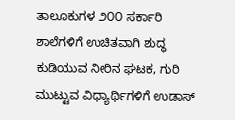ತಾಲೂಕುಗಳ ೨೦೦ ಸರ್ಕಾರಿ ಶಾಲೆಗಳಿಗೆ ಉಚಿತವಾಗಿ ಶುದ್ಧ ಕುಡಿಯುವ ನೀರಿನ ಘಟಕ, ಗುರಿ ಮುಟ್ಟುವ ವಿಧ್ಯಾರ್ಥಿಗಳಿಗೆ ಉಡಾಸ್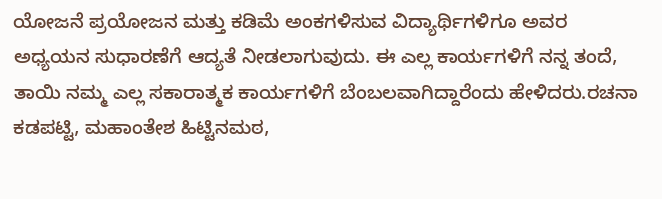ಯೋಜನೆ ಪ್ರಯೋಜನ ಮತ್ತು ಕಡಿಮೆ ಅಂಕಗಳಿಸುವ ವಿದ್ಯಾರ್ಥಿಗಳಿಗೂ ಅವರ ಅಧ್ಯಯನ ಸುಧಾರಣೆಗೆ ಆದ್ಯತೆ ನೀಡಲಾಗುವುದು. ಈ ಎಲ್ಲ ಕಾರ್ಯಗಳಿಗೆ ನನ್ನ ತಂದೆ, ತಾಯಿ ನಮ್ಮ ಎಲ್ಲ ಸಕಾರಾತ್ಮಕ ಕಾರ್ಯಗಳಿಗೆ ಬೆಂಬಲವಾಗಿದ್ದಾರೆಂದು ಹೇಳಿದರು.ರಚನಾ ಕಡಪಟ್ಟಿ, ಮಹಾಂತೇಶ ಹಿಟ್ಟಿನಮಠ,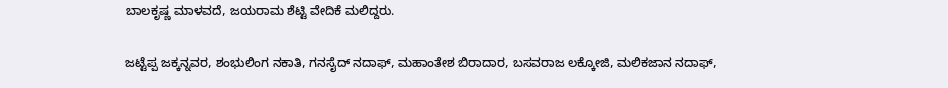ಬಾಲಕೃಷ್ಣ ಮಾಳವದೆ, ಜಯರಾಮ ಶೆಟ್ಟಿ ವೇದಿಕೆ ಮಲಿದ್ದರು.

ಜಟ್ಟೆಪ್ಪ ಜಕ್ಕನ್ನವರ, ಶಂಭುಲಿಂಗ ನಕಾತಿ, ಗನಸೈದ್‌ ನದಾಫ್, ಮಹಾಂತೇಶ ಬಿರಾದಾರ, ಬಸವರಾಜ ಲಕ್ಕೋಜಿ, ಮಲಿಕಜಾನ ನದಾಫ್,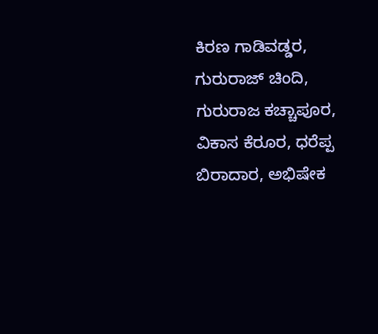ಕಿರಣ ಗಾಡಿವಡ್ಡರ, ಗುರುರಾಜ್ ಚಿಂದಿ, ಗುರುರಾಜ ಕಚ್ಚಾಪೂರ, ವಿಕಾಸ ಕೆರೂರ, ಧರೆಪ್ಪ ಬಿರಾದಾರ, ಅಭಿಷೇಕ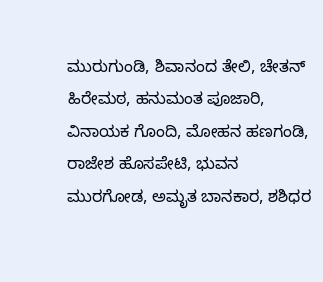ಮುರುಗುಂಡಿ, ಶಿವಾನಂದ ತೇಲಿ, ಚೇತನ್ ಹಿರೇಮಠ, ಹನುಮಂತ ಪೂಜಾರಿ, ವಿನಾಯಕ ಗೊಂದಿ, ಮೋಹನ ಹಣಗಂಡಿ, ರಾಜೇಶ ಹೊಸಪೇಟಿ, ಭುವನ ಮುರಗೋಡ, ಅಮೃತ ಬಾನಕಾರ, ಶಶಿಧರ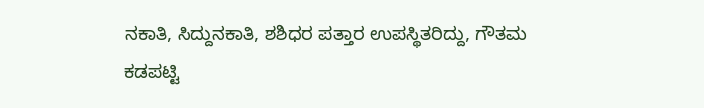ನಕಾತಿ, ಸಿದ್ದುನಕಾತಿ, ಶಶಿಧರ ಪತ್ತಾರ ಉಪಸ್ಥಿತರಿದ್ದು, ಗೌತಮ ಕಡಪಟ್ಟಿ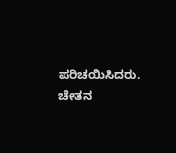ಪರಿಚಯಿಸಿದರು. ಚೇತನ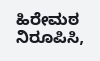ಹಿರೇಮಠ ನಿರೂಪಿಸಿ,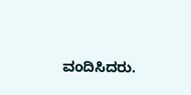ವಂದಿಸಿದರು.